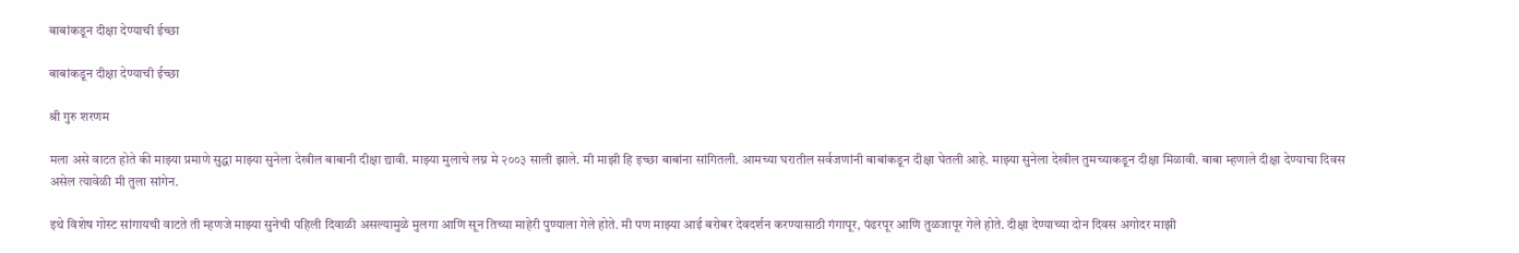बाबांकडून दीक्षा देण्याची ईच्छा

बाबांकडून दीक्षा देण्याची ईच्छा

श्री गुरु शरणम

मला असे वाटत होते की माझ्या प्रमाणे सुद्धा माझ्या सुनेला देखील बाबानी दीक्षा द्यावी. माझ्या मुलाचे लग्न मे २००३ साली झाले. मी माझी हि इच्छा बाबांना सांगितली. आमच्या घरातील सर्वजणांनी बाबांकडून दीक्षा घेतली आहे. माझ्या सुनेला देखील तुमच्याकडून दीक्षा मिळावी. बाबा म्हणाले दीक्षा देण्याचा दिवस असेल त्यावेळी मी तुला सांगेन.

इथे विशेष गोस्ट सांगायची वाटते ती म्हणजे माझ्या सुनेची पहिली दिवाळी असल्यामुळे मुलगा आणि सून तिच्या माहेरी पुण्याला गेले होते. मी पण माझ्या आई बरोबर देवदर्शन करण्यासाठी गंगापूर, पंढरपूर आणि तुळजापूर गेले होते. दीक्षा देण्याच्या दोन दिवस अगोदर माझी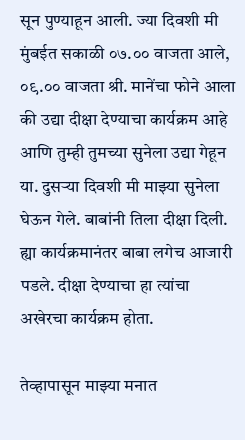सून पुण्याहून आली. ज्या दिवशी मी मुंबईत सकाळी ०७.०० वाजता आले, ०९.०० वाजता श्री. मानेंचा फोने आला की उद्या दीक्षा देण्याचा कार्यक्रम आहे आणि तुम्ही तुमच्या सुनेला उद्या गेहून या. दुसऱ्या दिवशी मी माझ्या सुनेला घेऊन गेले. बाबांनी तिला दीक्षा दिली. ह्या कार्यक्रमानंतर बाबा लगेच आजारी पडले. दीक्षा देण्याचा हा त्यांचा अखेरचा कार्यक्रम होता.

तेव्हापासून माझ्या मनात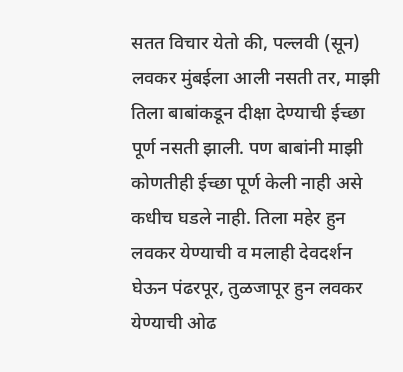सतत विचार येतो की, पल्लवी (सून) लवकर मुंबईला आली नसती तर, माझी तिला बाबांकडून दीक्षा देण्याची ईच्छा पूर्ण नसती झाली. पण बाबांनी माझी कोणतीही ईच्छा पूर्ण केली नाही असे कधीच घडले नाही. तिला महेर हुन लवकर येण्याची व मलाही देवदर्शन घेऊन पंढरपूर, तुळजापूर हुन लवकर येण्याची ओढ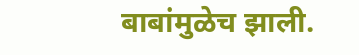बाबांमुळेच झाली.